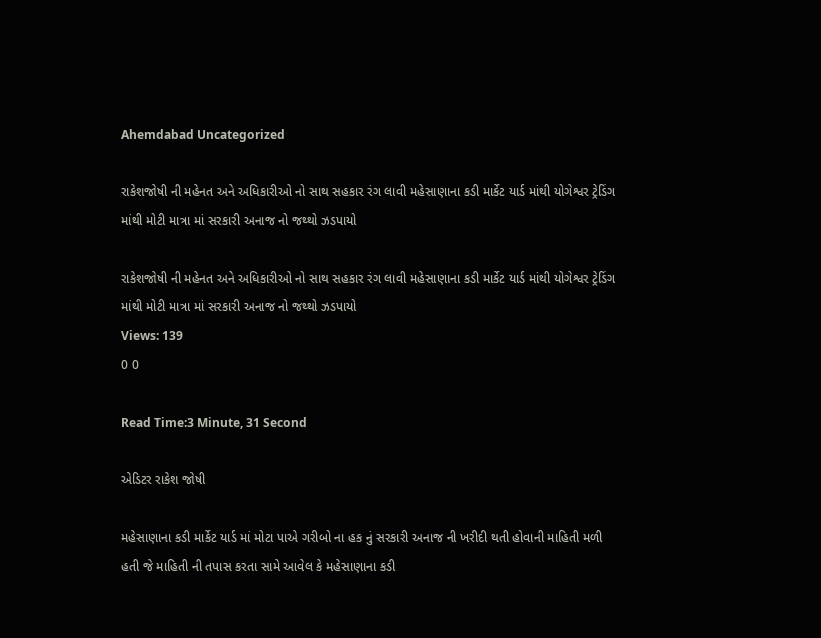Ahemdabad Uncategorized

રાકેશજોષી ની મહેનત અને અધિકારીઓ નો સાથ સહકાર રંગ લાવી મહેસાણાના કડી માર્કેટ યાર્ડ માંથી યોગેશ્વર ટ્રેડિંગ માંથી મોટી માત્રા માં સરકારી અનાજ નો જથ્થો ઝડપાયો

રાકેશજોષી ની મહેનત અને અધિકારીઓ નો સાથ સહકાર રંગ લાવી મહેસાણાના કડી માર્કેટ યાર્ડ માંથી યોગેશ્વર ટ્રેડિંગ માંથી મોટી માત્રા માં સરકારી અનાજ નો જથ્થો ઝડપાયો
Views: 139
0 0

Read Time:3 Minute, 31 Second

એડિટર રાકેશ જોષી

મહેસાણાના કડી માર્કેટ યાર્ડ માં મોટા પાએ ગરીબો ના હક નું સરકારી અનાજ ની ખરીદી થતી હોવાની માહિતી મળી હતી જે માહિતી ની તપાસ કરતા સામે આવેલ કે મહેસાણાના કડી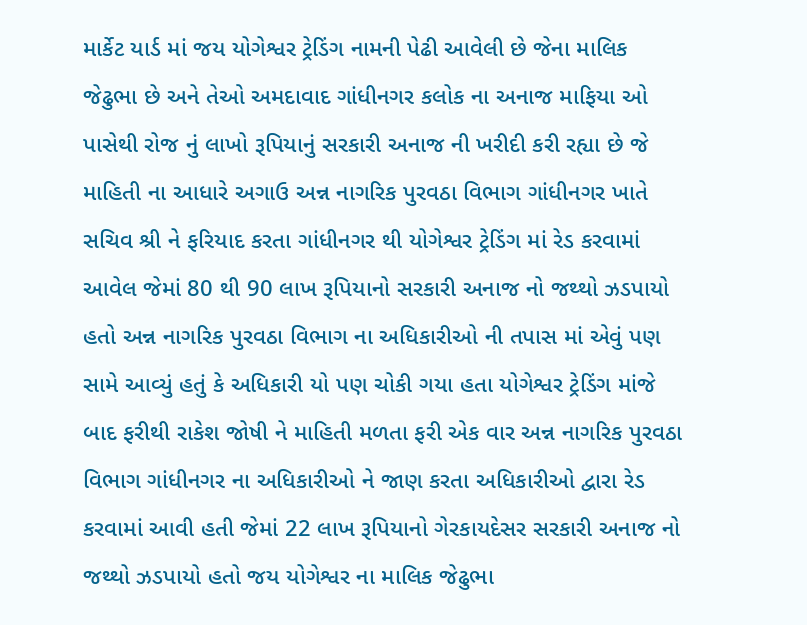માર્કેટ યાર્ડ માં જય યોગેશ્વર ટ્રેડિંગ નામની પેઢી આવેલી છે જેના માલિક જેઢુભા છે અને તેઓ અમદાવાદ ગાંધીનગર કલોક ના અનાજ માફિયા ઓ પાસેથી રોજ નું લાખો રૂપિયાનું સરકારી અનાજ ની ખરીદી કરી રહ્યા છે જે માહિતી ના આધારે અગાઉ અન્ન નાગરિક પુરવઠા વિભાગ ગાંધીનગર ખાતે સચિવ શ્રી ને ફરિયાદ કરતા ગાંધીનગર થી યોગેશ્વર ટ્રેડિંગ માં રેડ કરવામાં આવેલ જેમાં 80 થી 90 લાખ રૂપિયાનો સરકારી અનાજ નો જથ્થો ઝડપાયો હતો અન્ન નાગરિક પુરવઠા વિભાગ ના અધિકારીઓ ની તપાસ માં એવું પણ સામે આવ્યું હતું કે અધિકારી યો પણ ચોકી ગયા હતા યોગેશ્વર ટ્રેડિંગ માંજે બાદ ફરીથી રાકેશ જોષી ને માહિતી મળતા ફરી એક વાર અન્ન નાગરિક પુરવઠા વિભાગ ગાંધીનગર ના અધિકારીઓ ને જાણ કરતા અધિકારીઓ દ્વારા રેડ કરવામાં આવી હતી જેમાં 22 લાખ રૂપિયાનો ગેરકાયદેસર સરકારી અનાજ નો જથ્થો ઝડપાયો હતો જય યોગેશ્વર ના માલિક જેઢુભા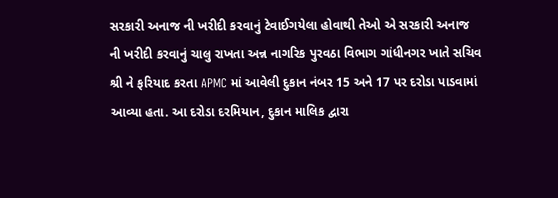સરકારી અનાજ ની ખરીદી કરવાનું ટેવાઈગયેલા હોવાથી તેઓ એ સરકારી અનાજ ની ખરીદી કરવાનું ચાલુ રાખતા અન્ન નાગરિક પુરવઠા વિભાગ ગાંધીનગર ખાતે સચિવ શ્રી ને ફરિયાદ કરતા APMC માં આવેલી દુકાન નંબર 15 અને 17 પર દરોડા પાડવામાં આવ્યા હતા. આ દરોડા દરમિયાન, દુકાન માલિક દ્વારા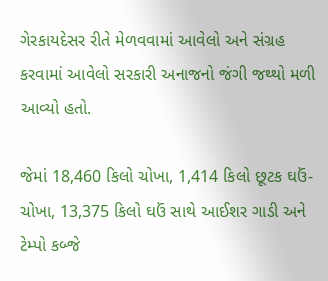ગેરકાયદેસર રીતે મેળવવામાં આવેલો અને સંગ્રહ કરવામાં આવેલો સરકારી અનાજનો જંગી જથ્થો મળી આવ્યો હતો.

જેમાં 18,460 કિલો ચોખા, 1,414 કિલો છૂટક ઘઉં-ચોખા, 13,375 કિલો ઘઉં સાથે આઈશર ગાડી અને ટેમ્પો કબ્જે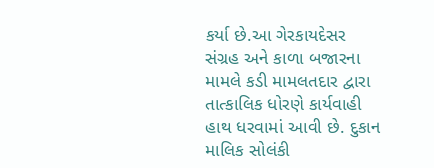કર્યા છે.આ ગેરકાયદેસર સંગ્રહ અને કાળા બજારના મામલે કડી મામલતદાર દ્વારા તાત્કાલિક ધોરણે કાર્યવાહી હાથ ધરવામાં આવી છે. દુકાન માલિક સોલંકી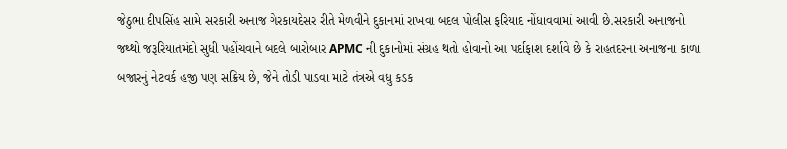જેઠુભા દીપસિંહ સામે સરકારી અનાજ ગેરકાયદેસર રીતે મેળવીને દુકાનમાં રાખવા બદલ પોલીસ ફરિયાદ નોંધાવવામાં આવી છે.સરકારી અનાજનો જથ્થો જરૂરિયાતમંદો સુધી પહોંચવાને બદલે બારોબાર APMC ની દુકાનોમાં સંગ્રહ થતો હોવાનો આ પર્દાફાશ દર્શાવે છે કે રાહતદરના અનાજના કાળા બજારનું નેટવર્ક હજી પણ સક્રિય છે, જેને તોડી પાડવા માટે તંત્રએ વધુ કડક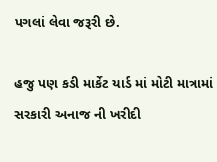પગલાં લેવા જરૂરી છે.

હજુ પણ કડી માર્કેટ યાર્ડ માં મોટી માત્રામાં સરકારી અનાજ ની ખરીદી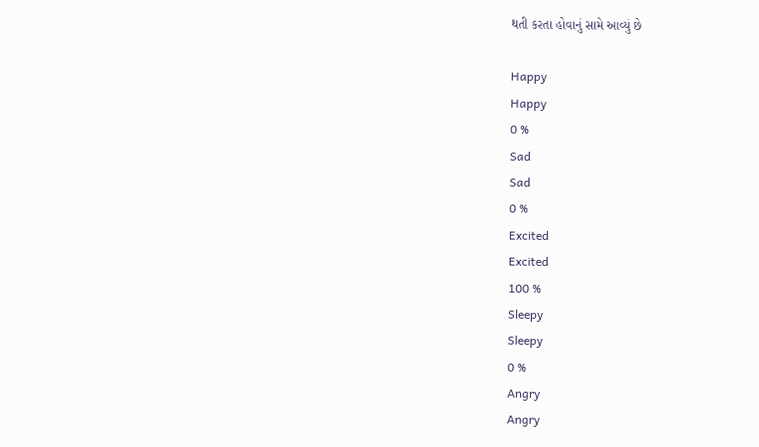થતી કરતા હોવાનું સામે આવ્યું છે

Happy
Happy
0 %
Sad
Sad
0 %
Excited
Excited
100 %
Sleepy
Sleepy
0 %
Angry
Angry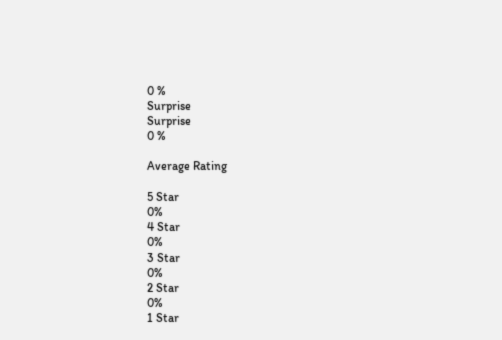0 %
Surprise
Surprise
0 %

Average Rating

5 Star
0%
4 Star
0%
3 Star
0%
2 Star
0%
1 Star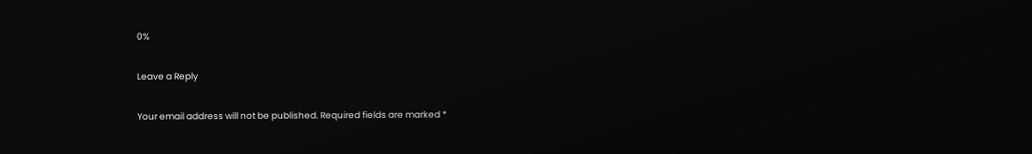0%

Leave a Reply

Your email address will not be published. Required fields are marked *